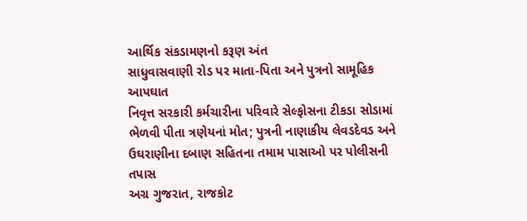આર્થિક સંકડામણનો કરૂણ અંત
સાધુવાસવાણી રોડ પર માતા-પિતા અને પુત્રનો સામૂહિક આપઘાત
નિવૃત્ત સરકારી કર્મચારીના પરિવારે સેલ્ફોસના ટીકડા સોડામાં ભેળવી પીતા ત્રણેયનાં મોત; પુત્રની નાણાકીય લેવડદેવડ અને ઉઘરાણીના દબાણ સહિતના તમામ પાસાઓ પર પોલીસની તપાસ
અગ્ર ગુજરાત, રાજકોટ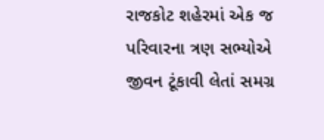રાજકોટ શહેરમાં એક જ પરિવારના ત્રણ સભ્યોએ જીવન ટૂંકાવી લેતાં સમગ્ર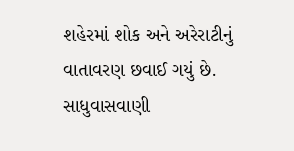શહેરમાં શોક અને અરેરાટીનું વાતાવરણ છવાઈ ગયું છે. સાધુવાસવાણી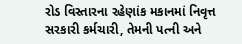રોડ વિસ્તારના રહેણાંક મકાનમાં નિવૃત્ત સરકારી કર્મચારી, તેમની પત્ની અને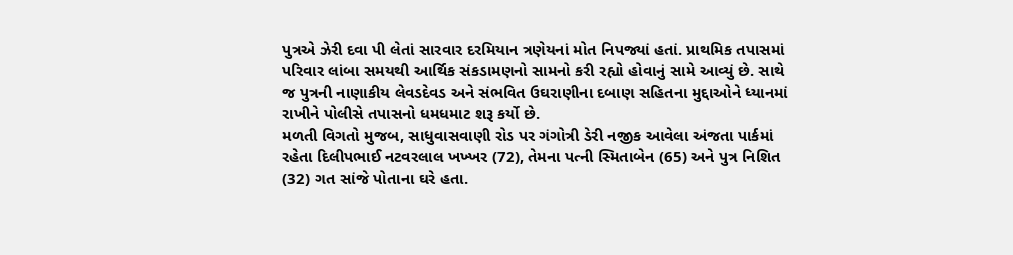પુત્રએ ઝેરી દવા પી લેતાં સારવાર દરમિયાન ત્રણેયનાં મોત નિપજ્યાં હતાં. પ્રાથમિક તપાસમાં પરિવાર લાંબા સમયથી આર્થિક સંકડામણનો સામનો કરી રહ્યો હોવાનું સામે આવ્યું છે. સાથે જ પુત્રની નાણાકીય લેવડદેવડ અને સંભવિત ઉઘરાણીના દબાણ સહિતના મુદ્દાઓને ધ્યાનમાં રાખીને પોલીસે તપાસનો ધમધમાટ શરૂ કર્યો છે.
મળતી વિગતો મુજબ, સાધુવાસવાણી રોડ પર ગંગોત્રી ડેરી નજીક આવેલા અંજતા પાર્કમાં રહેતા દિલીપભાઈ નટવરલાલ ખખ્ખર (72), તેમના પત્ની સ્મિતાબેન (65) અને પુત્ર નિશિત (32) ગત સાંજે પોતાના ઘરે હતા.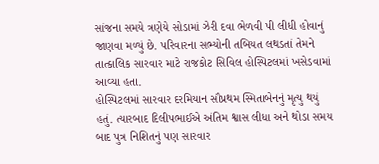સાંજના સમયે ત્રણેયે સોડામાં ઝેરી દવા ભેળવી પી લીધી હોવાનું જાણવા મળ્યું છે. પરિવારના સભ્યોની તબિયત લથડતાં તેમને તાત્કાલિક સારવાર માટે રાજકોટ સિવિલ હોસ્પિટલમાં ખસેડવામાં આવ્યા હતા.
હોસ્પિટલમાં સારવાર દરમિયાન સૌપ્રથમ સ્મિતાબેનનું મૃત્યુ થયું હતું. ત્યારબાદ દિલીપભાઈએ અંતિમ શ્વાસ લીધા અને થોડા સમય બાદ પુત્ર નિશિતનું પણ સારવાર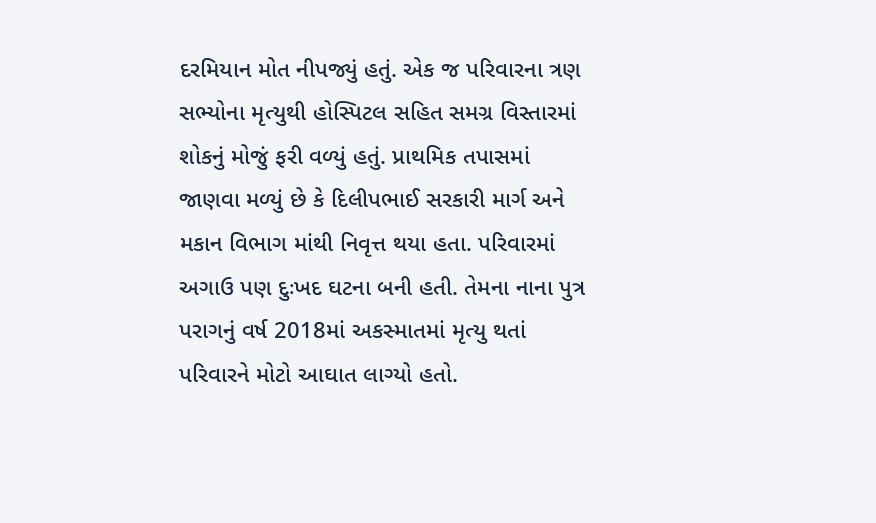દરમિયાન મોત નીપજ્યું હતું. એક જ પરિવારના ત્રણ સભ્યોના મૃત્યુથી હોસ્પિટલ સહિત સમગ્ર વિસ્તારમાં શોકનું મોજું ફરી વળ્યું હતું. પ્રાથમિક તપાસમાં જાણવા મળ્યું છે કે દિલીપભાઈ સરકારી માર્ગ અને મકાન વિભાગ માંથી નિવૃત્ત થયા હતા. પરિવારમાં અગાઉ પણ દુઃખદ ઘટના બની હતી. તેમના નાના પુત્ર પરાગનું વર્ષ 2018માં અકસ્માતમાં મૃત્યુ થતાં પરિવારને મોટો આઘાત લાગ્યો હતો.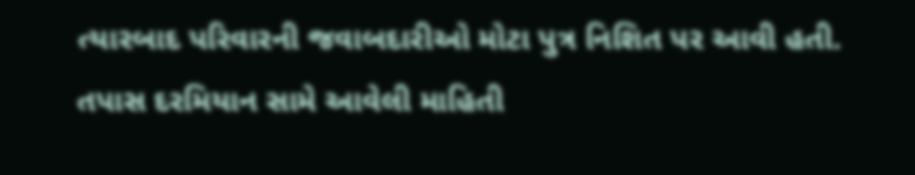ત્યારબાદ પરિવારની જવાબદારીઓ મોટા પુત્ર નિશિત પર આવી હતી.
તપાસ દરમિયાન સામે આવેલી માહિતી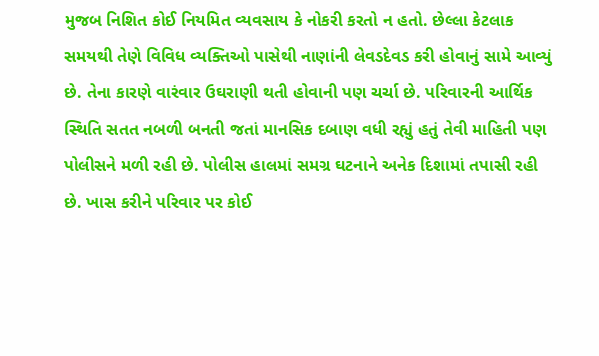મુજબ નિશિત કોઈ નિયમિત વ્યવસાય કે નોકરી કરતો ન હતો. છેલ્લા કેટલાક સમયથી તેણે વિવિધ વ્યક્તિઓ પાસેથી નાણાંની લેવડદેવડ કરી હોવાનું સામે આવ્યું છે. તેના કારણે વારંવાર ઉઘરાણી થતી હોવાની પણ ચર્ચા છે. પરિવારની આર્થિક સ્થિતિ સતત નબળી બનતી જતાં માનસિક દબાણ વધી રહ્યું હતું તેવી માહિતી પણ પોલીસને મળી રહી છે. પોલીસ હાલમાં સમગ્ર ઘટનાને અનેક દિશામાં તપાસી રહી છે. ખાસ કરીને પરિવાર પર કોઈ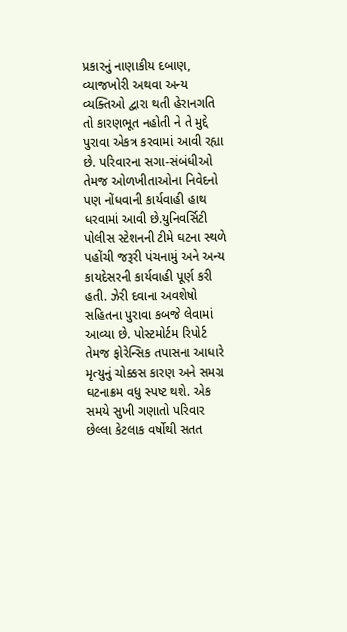પ્રકારનું નાણાકીય દબાણ, વ્યાજખોરી અથવા અન્ય વ્યક્તિઓ દ્વારા થતી હેરાનગતિ તો કારણભૂત નહોતી ને તે મુદ્દે પુરાવા એકત્ર કરવામાં આવી રહ્યા છે. પરિવારના સગા-સંબંધીઓ તેમજ ઓળખીતાઓના નિવેદનો પણ નોંધવાની કાર્યવાહી હાથ ધરવામાં આવી છે.યુનિવર્સિટી પોલીસ સ્ટેશનની ટીમે ઘટના સ્થળે પહોંચી જરૂરી પંચનામું અને અન્ય કાયદેસરની કાર્યવાહી પૂર્ણ કરી હતી. ઝેરી દવાના અવશેષો સહિતના પુરાવા કબજે લેવામાં આવ્યા છે. પોસ્ટમોર્ટમ રિપોર્ટ તેમજ ફોરેન્સિક તપાસના આધારે મૃત્યુનું ચોક્કસ કારણ અને સમગ્ર ઘટનાક્રમ વધુ સ્પષ્ટ થશે. એક સમયે સુખી ગણાતો પરિવાર છેલ્લા કેટલાક વર્ષોથી સતત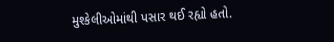મુશ્કેલીઓમાંથી પસાર થઈ રહ્યો હતો.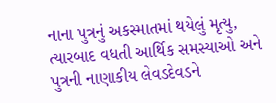નાના પુત્રનું અકસ્માતમાં થયેલું મૃત્યુ, ત્યારબાદ વધતી આર્થિક સમસ્યાઓ અને પુત્રની નાણાકીય લેવડદેવડને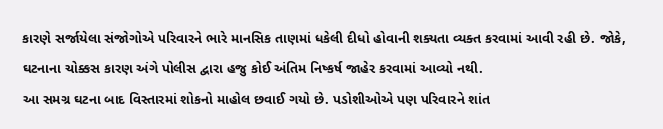કારણે સર્જાયેલા સંજોગોએ પરિવારને ભારે માનસિક તાણમાં ધકેલી દીધો હોવાની શક્યતા વ્યક્ત કરવામાં આવી રહી છે. જોકે, ઘટનાના ચોક્કસ કારણ અંગે પોલીસ દ્વારા હજુ કોઈ અંતિમ નિષ્કર્ષ જાહેર કરવામાં આવ્યો નથી.
આ સમગ્ર ઘટના બાદ વિસ્તારમાં શોકનો માહોલ છવાઈ ગયો છે. પડોશીઓએ પણ પરિવારને શાંત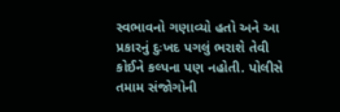સ્વભાવનો ગણાવ્યો હતો અને આ પ્રકારનું દુઃખદ પગલું ભરાશે તેવી કોઈને કલ્પના પણ નહોતી. પોલીસે તમામ સંજોગોની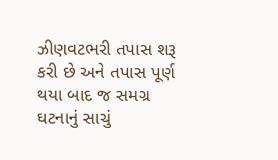ઝીણવટભરી તપાસ શરૂ કરી છે અને તપાસ પૂર્ણ થયા બાદ જ સમગ્ર ઘટનાનું સાચું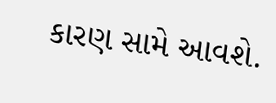કારણ સામે આવશે.